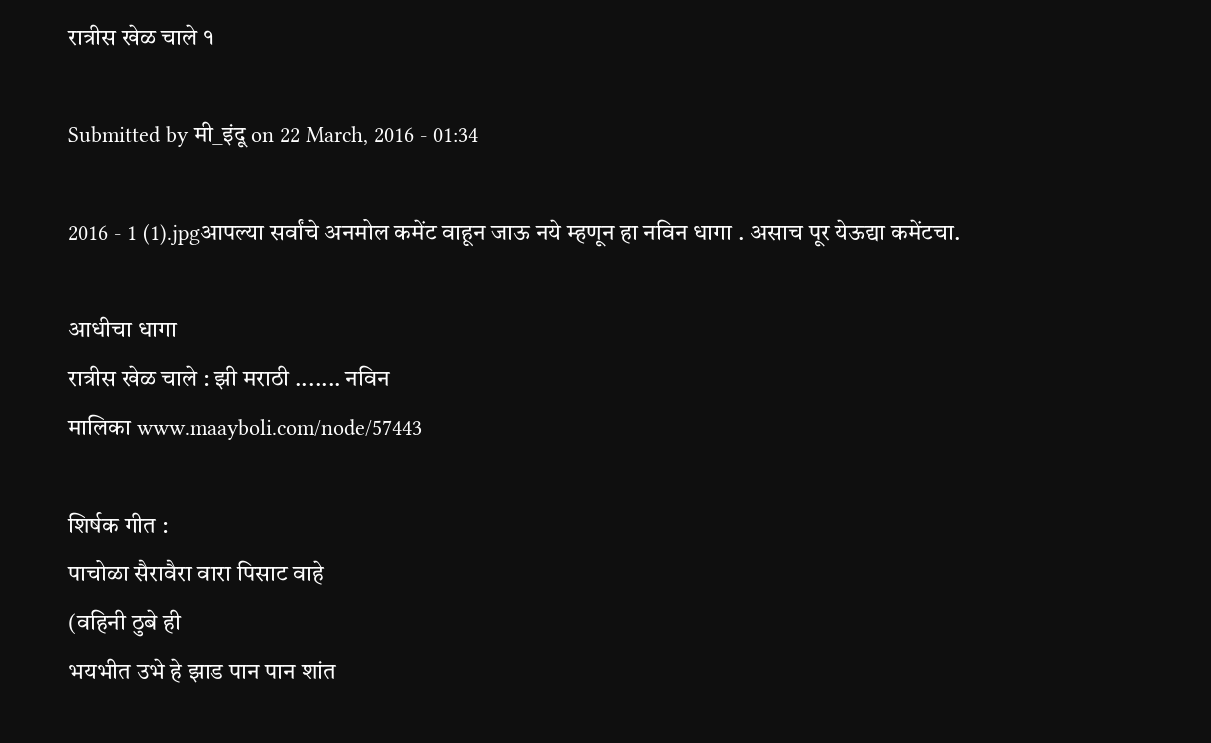रात्रीस खेळ चाले १

Submitted by मी_इंदू on 22 March, 2016 - 01:34

2016 - 1 (1).jpgआपल्या सर्वांचे अनमोल कमेंट वाहून जाऊ नये म्हणून हा नविन धागा . असाच पूर येऊद्या कमेंटचा.

आधीचा धागा
रात्रीस खेळ चाले : झी मराठी ....... नविन
मालिका www.maayboli.com/node/57443

शिर्षक गीत :
पाचोळा सैरावैरा वारा पिसाट वाहे
(वहिनी ठुबे ही
भयभीत उभे हे झाड पान पान शांत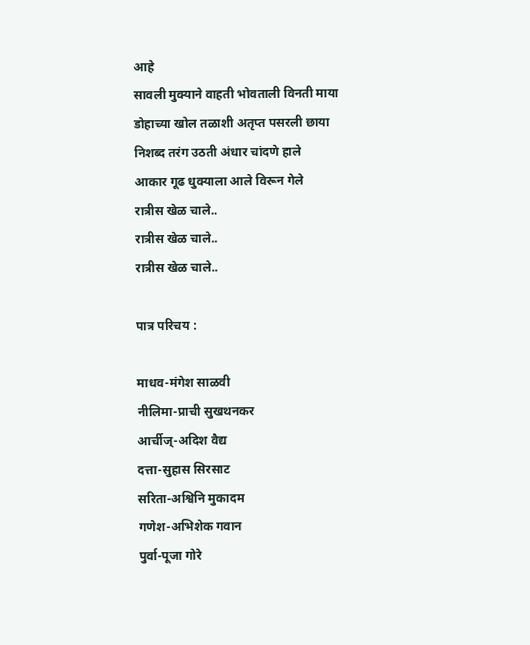आहे
सावली मुक्याने वाहती भोवताली विनती माया
डोहाच्या खोल तळाशी अतृप्त पसरली छाया
निशब्द तरंग उठती अंधार चांदणे हाले
आकार गूढ धुक्याला आले विरून गेले
रात्रीस खेळ चाले..
रात्रीस खेळ चाले..
रात्रीस खेळ चाले..

पात्र परिचय :

माधव-मंगेश साळवी
नीलिमा-प्राची सुखथनकर
आर्चीज्-अदिश वैद्य
दत्ता-सुहास सिरसाट
सरिता-अश्विनि मुकादम
गणेश-अभिशेक गवान
पुर्वा-पूजा गोरे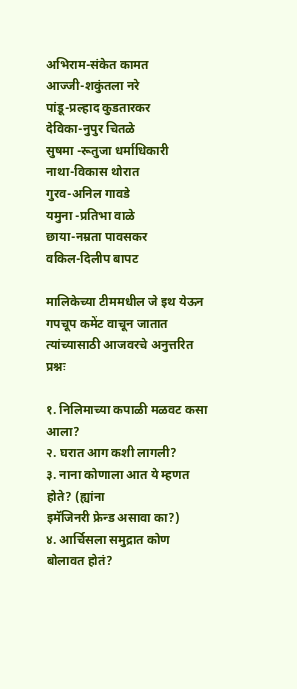अभिराम-संकेत कामत
आज्जी-शकुंतला नरे
पांडू-प्रल्हाद कुडतारकर
देविका-नुपुर चितळे
सुषमा -रूतुजा धर्माधिकारी
नाथा-विकास थोरात
गुरव-अनिल गावडे
यमुना -प्रतिभा वाळे
छाया-नम्रता पावसकर
वकिल-दिलीप बापट

मालिकेच्या टीममधील जे इथ येऊन गपचूप कमेंट वाचून जातात त्यांच्यासाठी आजवरचे अनुत्तरित प्रश्नः

१. निलिमाच्या कपाळी मळवट कसा आला?
२. घरात आग कशी लागली?
३. नाना कोणाला आत ये म्हणत होते? (ह्यांना
इमॅजिनरी फ्रेन्ड असावा का?)
४. आर्चिसला समुद्रात कोण बोलावत होतं?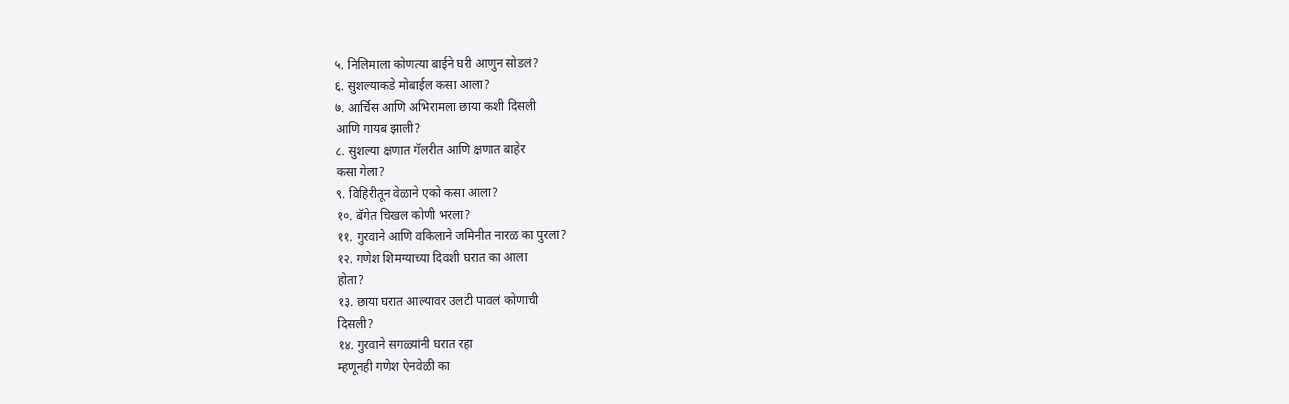५. निलिमाला कोणत्या बाईने घरी आणुन सोडलं?
६. सुशल्याकडे मोबाईल कसा आला?
७. आर्चिस आणि अभिरामला छाया कशी दिसली
आणि गायब झाली?
८. सुशल्या क्षणात गॅलरीत आणि क्षणात बाहेर
कसा गेला?
९. विहिरीतून वेळाने एको कसा आला?
१०. बॅगेत चिखल कोणी भरला?
११. गुरवाने आणि वकिलाने जमिनीत नारळ का पुरला?
१२. गणेश शिमग्याच्या दिवशी घरात का आला
होता?
१३. छाया घरात आल्यावर उलटी पावलं कोणाची
दिसली?
१४. गुरवाने सगळ्यांनी घरात रहा
म्हणूनही गणेश ऐनवेळी का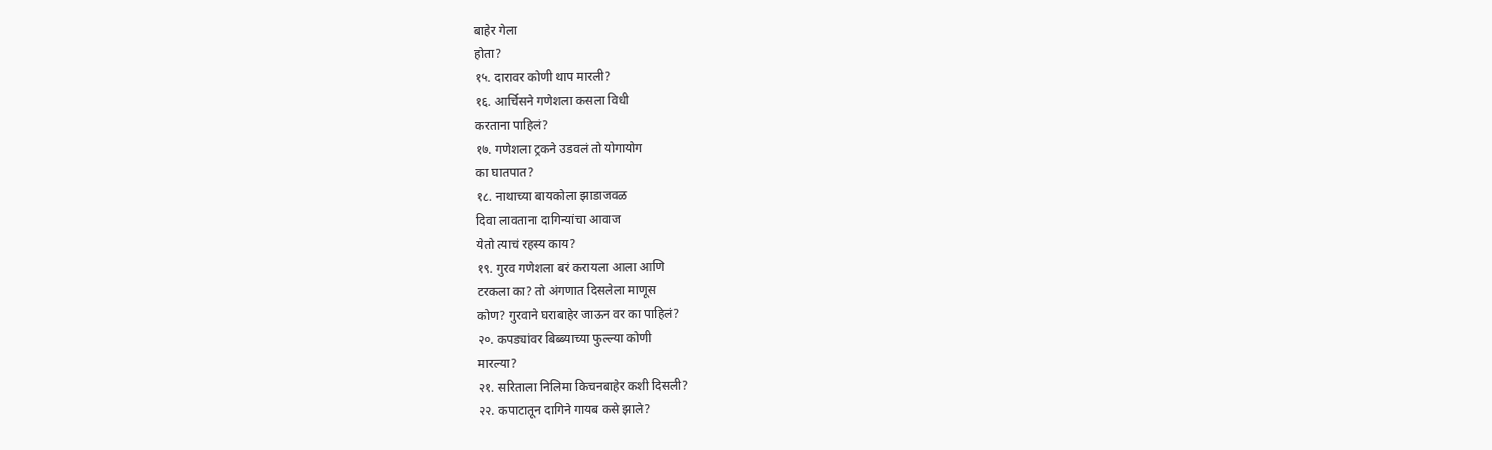बाहेर गेला
होता?
१५. दारावर कोणी थाप मारली?
१६. आर्चिसने गणेशला कसला विधी
करताना पाहिलं?
१७. गणेशला ट्रकने उडवलं तो योगायोग
का घातपात?
१८. नाथाच्या बायकोला झाडाजवळ
दिवा लावताना दागिन्यांचा आवाज
येतो त्याचं रहस्य काय?
१९. गुरव गणेशला बरं करायला आला आणि
टरकला का? तो अंगणात दिसलेला माणूस
कोण? गुरवाने घराबाहेर जाऊन वर का पाहिलं?
२०. कपड्यांवर बिब्ब्याच्या फुल्ल्या कोणी
मारल्या?
२१. सरिताला निलिमा किचनबाहेर कशी दिसली?
२२. कपाटातून दागिने गायब कसे झाले?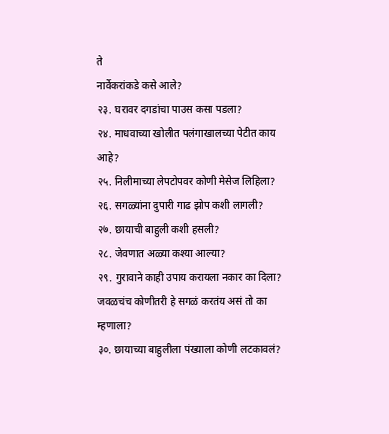ते
नार्वेकरांकडे कसे आले?
२३. घरावर दगडांचा पाउस कसा पडला?
२४. माधवाच्या खोलीत पलंगाखालच्या पेटीत काय
आहे?
२५. निलीमाच्या लेपटोपवर कोणी मेसेज लिहिला?
२६. सगळ्यांना दुपारी गाढ झोप कशी लागली?
२७. छायाची बाहुली कशी हसली?
२८. जेवणात अळ्या कश्या आल्या?
२९. गुरावाने काही उपाय करायला नकार का दिला?
जवळचंच कोणीतरी हे सगळं करतंय असं तो का
म्हणाला?
३०. छायाच्या बाहुलीला पंख्याला कोणी लटकावलं?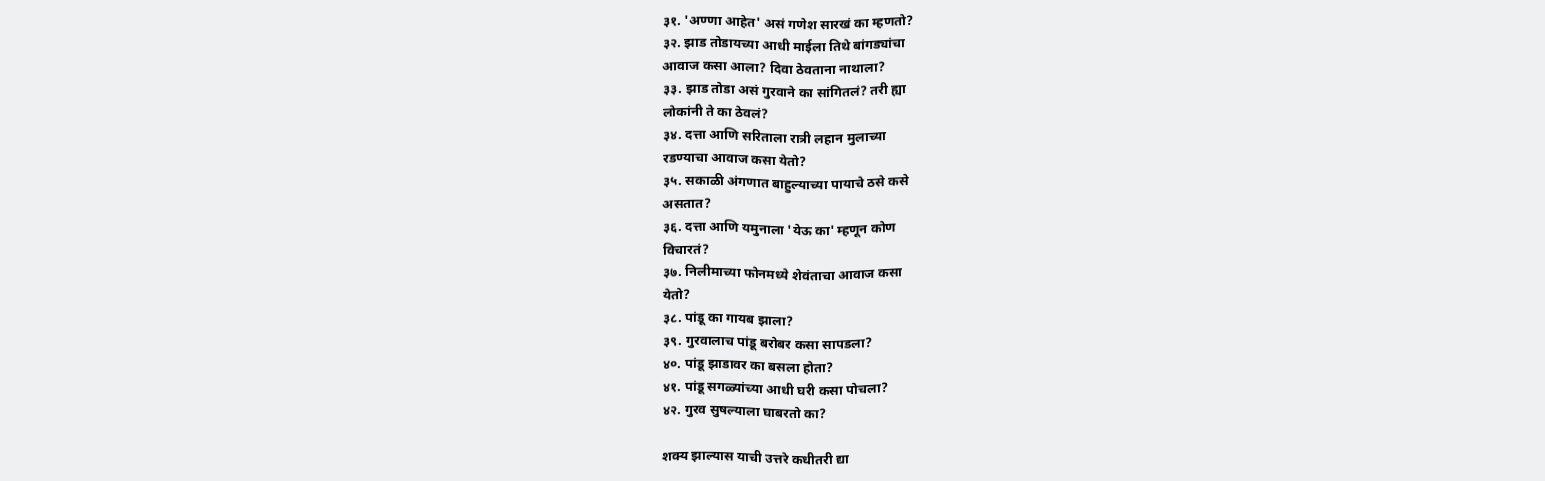३१. 'अण्णा आहेत' असं गणेश सारखं का म्हणतो?
३२. झाड तोडायच्या आधी माईला तिथे बांगड्यांचा
आवाज कसा आला? दिवा ठेवताना नाथाला?
३३. झाड तोडा असं गुरवाने का सांगितलं? तरी ह्या
लोकांनी ते का ठेवलं?
३४. दत्ता आणि सरिताला रात्री लहान मुलाच्या
रडण्याचा आवाज कसा येतो?
३५. सकाळी अंगणात बाहुल्याच्या पायाचे ठसे कसे
असतात?
३६. दत्ता आणि यमुनाला 'येऊ का' म्हणून कोण
विचारतं?
३७. निलीमाच्या फोनमध्ये शेवंताचा आवाज कसा
येतो?
३८. पांडू का गायब झाला?
३९. गुरवालाच पांडू बरोबर कसा सापडला?
४०. पांडू झाडावर का बसला होता?
४१. पांडू सगळ्यांच्या आधी घरी कसा पोचला?
४२. गुरव सुषल्याला घाबरतो का?

शक्य झाल्यास याची उत्तरे कधीतरी द्या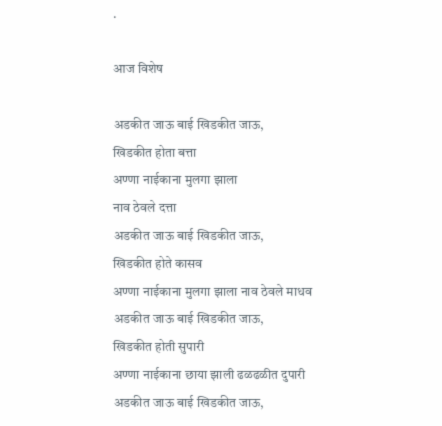.

आज विशेष

अडकीत जाऊ बाई खिडकीत जाऊ,
खिडकीत होता बत्ता
अण्णा नाईकाना मुलगा झाला
नाव ठेवले दत्ता
अडकीत जाऊ बाई खिडकीत जाऊ,
खिडकीत होते कासव
अण्णा नाईकाना मुलगा झाला नाव ठेवले माधव
अडकीत जाऊ बाई खिडकीत जाऊ,
खिडकीत होती सुपारी
अण्णा नाईकाना छाया झाली ढळढळीत दुपारी
अडकीत जाऊ बाई खिडकीत जाऊ,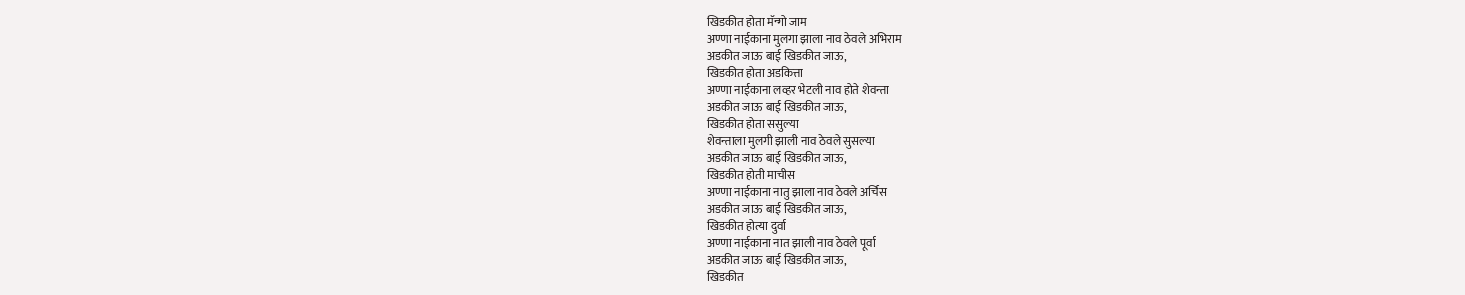खिडकीत होता मॅन्गो जाम
अण्णा नाईकाना मुलगा झाला नाव ठेवले अभिराम
अडकीत जाऊ बाई खिडकीत जाऊ,
खिडकीत होता अडकित्ता
अण्णा नाईकाना लव्हर भेटली नाव होते शेवन्ता
अडकीत जाऊ बाई खिडकीत जाऊ,
खिडकीत होता ससुल्या
शेवन्ताला मुलगी झाली नाव ठेवले सुसल्या
अडकीत जाऊ बाई खिडकीत जाऊ,
खिडकीत होती माचीस
अण्णा नाईकाना नातु झाला नाव ठेवले अर्चिस
अडकीत जाऊ बाई खिडकीत जाऊ,
खिडकीत होत्या दुर्वा
अण्णा नाईकाना नात झाली नाव ठेवले पूर्वा
अडकीत जाऊ बाई खिडकीत जाऊ,
खिडकीत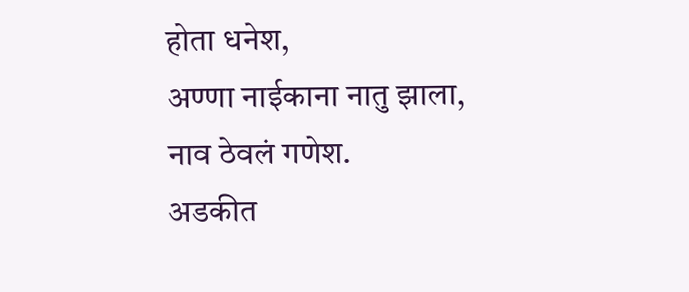होता धनेश,
अण्णा नाईकाना नातु झाला,
नाव ठेवलं गणेश.
अडकीत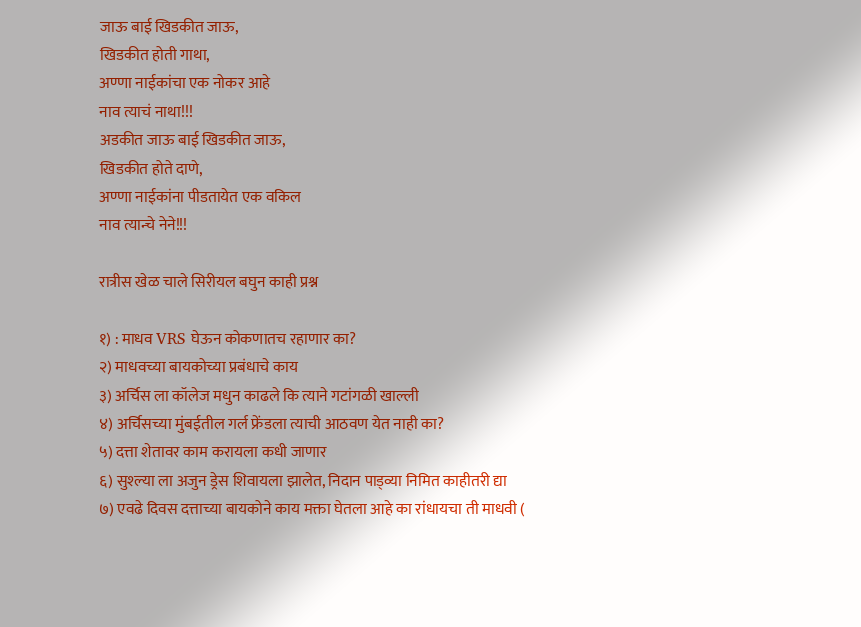जाऊ बाई खिडकीत जाऊ,
खिडकीत होती गाथा,
अण्णा नाईकांचा एक नोकर आहे
नाव त्याचं नाथा!!!
अडकीत जाऊ बाई खिडकीत जाऊ,
खिडकीत होते दाणे,
अण्णा नाईकांना पीडतायेत एक वकिल
नाव त्यान्चे नेने!!!

रात्रीस खेळ चाले सिरीयल बघुन काही प्रश्न

१) : माधव VRS घेऊन कोकणातच रहाणार का?
२) माधवच्या बायकोच्या प्रबंधाचे काय
३) अर्चिस ला कॉलेज मधुन काढले कि त्याने गटांगळी खाल्ली
४) अर्चिसच्या मुंबईतील गर्ल फ्रेंडला त्याची आठवण येत नाही का?
५) दत्ता शेतावर काम करायला कधी जाणार
६) सुश्ल्या ला अजुन ड्रेस शिवायला झालेत, निदान पाड्व्या निमित काहीतरी द्या
७) एवढे दिवस दत्ताच्या बायकोने काय मक्ता घेतला आहे का रांधायचा ती माधवी (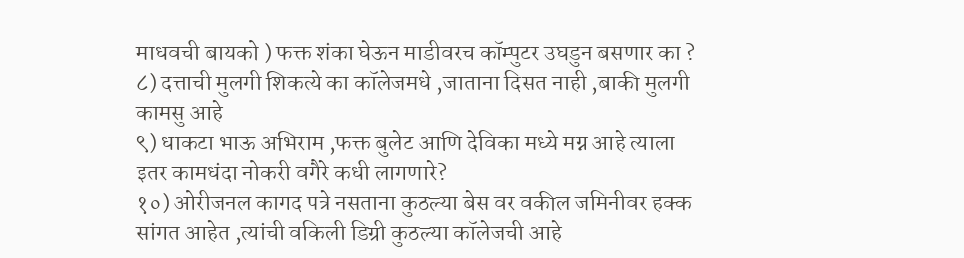माधवची बायको ) फक्त शंका घेऊन माडीवरच कॉम्पुटर उघडुन बसणार का ?
८) दत्ताची मुलगी शिकत्ये का कॉलेजमधे ,जाताना दिसत नाही ,बाकी मुलगी कामसु आहे
९) धाकटा भाऊ अभिराम ,फक्त बुलेट आणि देविका मध्ये मग्न आहे त्याला इतर कामधंदा नोकरी वगैरे कधी लागणारे?
१०) ओरीजनल कागद पत्रे नसताना कुठल्या बेस वर वकील जमिनीवर हक्क सांगत आहेत ,त्यांची वकिली डिग्री कुठल्या कॉलेजची आहे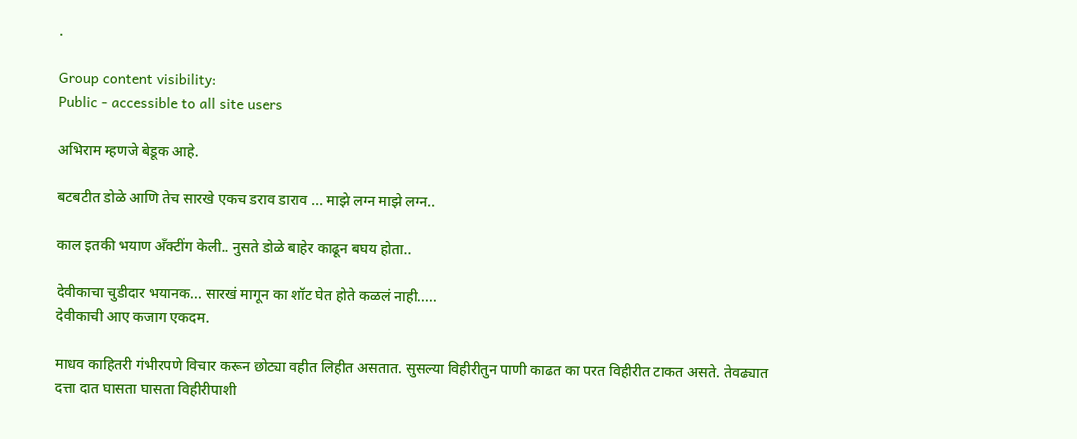.

Group content visibility:
Public - accessible to all site users

अभिराम म्हणजे बेडूक आहे.

बटबटीत डोळे आणि तेच सारखे एकच डराव डाराव ... माझे लग्न माझे लग्न..

काल इतकी भयाण अँक्टींग केली.. नुसते डोळे बाहेर काढून बघय होता..

देवीकाचा चुडीदार भयानक... सारखं मागून का शॉट घेत होते कळलं नाही.....
देवीकाची आए कजाग एकदम.

माधव काहितरी गंभीरपणे विचार करून छोट्या वहीत लिहीत असतात. सुसल्या विहीरीतुन पाणी काढत का परत विहीरीत टाकत असते. तेवढ्यात दत्ता दात घासता घासता विहीरीपाशी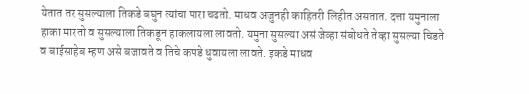येतात तर सुसल्याला तिकडे बघुन त्यांचा पारा चढतो. माधव अजुनही काहितरी लिहीत असतात. दत्ता यमुनाला हाका मारतो व सुसल्याला तिकडून हाकलायला लावतो. यमुना सुसल्या असं जेव्हा संबोधते तेव्हा सुसल्या चिडते व बाईसाहेब म्हण असे बजावते व तिचे कपडे धुवायला लावते. इकडे माधव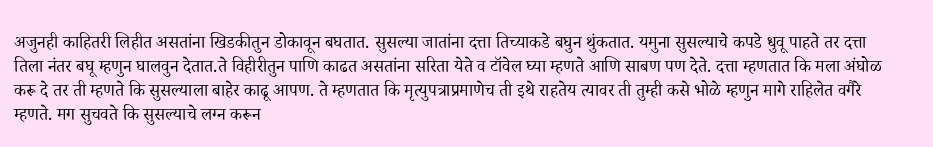अजुनही काहितरी लिहीत असतांना खिडकीतुन डोकावून बघतात. सुसल्या जातांना दत्ता तिच्याकडे बघुन थुंकतात. यमुना सुसल्याचे कपडे धुवू पाहते तर दत्ता तिला नंतर बघू म्हणुन घालवुन देतात.ते विहीरीतुन पाणि काढत असतांना सरिता येते व टॉवेल घ्या म्हणते आणि साबण पण देते. दत्ता म्हणतात कि मला अंघोळ करू दे तर ती म्हणते कि सुसल्याला बाहेर काढू आपण. ते म्हणतात कि मृत्युपत्राप्रमाणेच ती इथे राहतेय त्यावर ती तुम्ही कसे भोळे म्हणुन मागे राहिलेत वगैरे म्हणते. मग सुचवते कि सुसल्याचे लग्न करून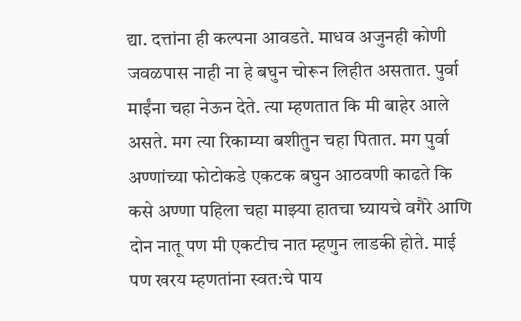द्या. दत्तांना ही कल्पना आवडते. माधव अजुनही कोणी जवळपास नाही ना हे बघुन चोरून लिहीत असतात. पुर्वा माईंना चहा नेऊन देते. त्या म्हणतात कि मी बाहेर आले असते. मग त्या रिकाम्या बशीतुन चहा पितात. मग पुर्वा अण्णांच्या फोटोकडे एकटक बघुन आठवणी काढते कि कसे अण्णा पहिला चहा माझ्या हातचा घ्यायचे वगैरे आणि दोन नातू पण मी एकटीच नात म्हणुन लाडकी होते. माई पण खरय म्हणतांना स्वत:चे पाय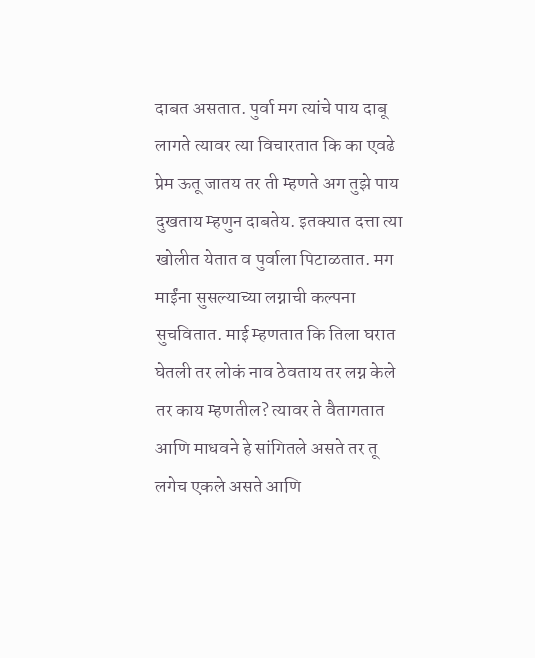दाबत असतात. पुर्वा मग त्यांचे पाय दाबू लागते त्यावर त्या विचारतात कि का एवढे प्रेम ऊतू जातय तर ती म्हणते अग तुझे पाय दुखताय म्हणुन दाबतेय. इतक्यात दत्ता त्या खोलीत येतात व पुर्वाला पिटाळतात. मग माईंना सुसल्याच्या लग्नाची कल्पना सुचवितात. माई म्हणतात कि तिला घरात घेतली तर लोकं नाव ठेवताय तर लग्न केले तर काय म्हणतील? त्यावर ते वैतागतात आणि माधवने हे सांगितले असते तर तू लगेच एकले असते आणि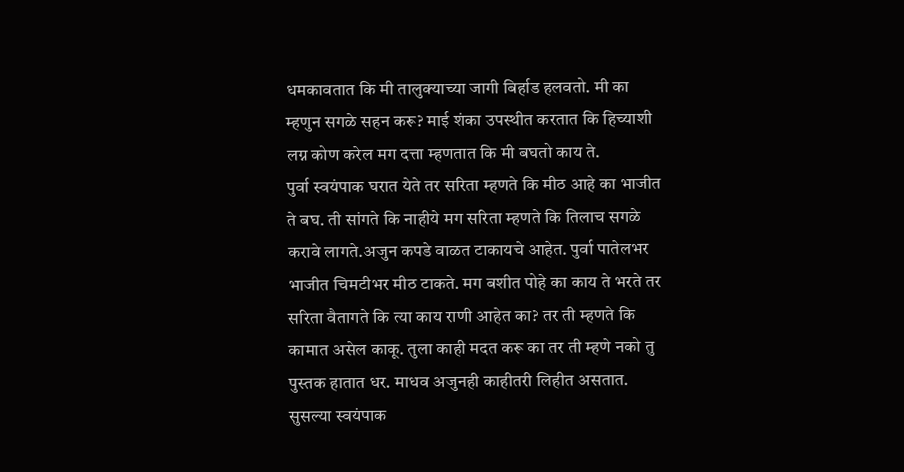धमकावतात कि मी तालुक्याच्या जागी बिर्हाड हलवतो. मी का म्हणुन सगळे सहन करू? माई शंका उपस्थीत करतात कि हिच्याशी लग्न कोण करेल मग दत्ता म्हणतात कि मी बघतो काय ते.
पुर्वा स्वयंपाक घरात येते तर सरिता म्हणते कि मीठ आहे का भाजीत ते बघ. ती सांगते कि नाहीये मग सरिता म्हणते कि तिलाच सगळे करावे लागते.अजुन कपडे वाळत टाकायचे आहेत. पुर्वा पातेलभर भाजीत चिमटीभर मीठ टाकते. मग बशीत पोहे का काय ते भरते तर सरिता वैतागते कि त्या काय राणी आहेत का? तर ती म्हणते कि कामात असेल काकू. तुला काही मदत करू का तर ती म्हणे नको तु पुस्तक हातात धर. माधव अजुनही काहीतरी लिहीत असतात. सुसल्या स्वयंपाक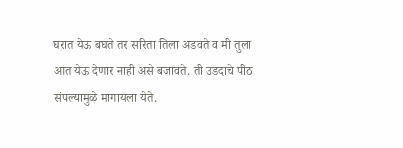घरात येऊ बघते तर सरिता तिला अडवते व मी तुला आत येऊ देणार नाही असे बजावते. ती उडदाचे पीठ संपल्यामुळे मागायला येते.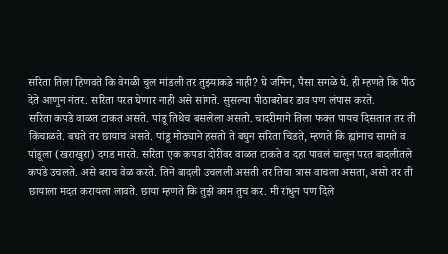सरिता तिला हिणवते कि वेगळी चुल मांडली तर तुझ्याकडे नाही? घे जमिन, पैसा सगळे घे. ही म्हणते कि पीठ देते आणुन नंतर. सरिता परत घेणार नाही असे सांगते. सुसल्या पीठाबरोबर डाव पण लंपास करते.
सरिता कपडे वाळत टाकत असते. पांडू तिथेच बसलेला असतो. चादरीमागे तिला फक्त पायच दिसतात तर ती किंचाळते. बघते तर छायाच असते. पांडू मोठ्याने हसतो ते बघुन सरिता चिडते, म्हणते कि ह्यांनाच सागते व पांडूला (खराखुरा) दगड मारते. सरिता एक कपडा दोरीवर वाळत टाकते व दहा पावलं चालुन परत बादलीतले कपडे उचलते. असे बराच वेळ करते. तिने बादली उचलली असती तर तिचा त्रास वाचला असता, असो तर ती छायाला मदत करायला लावते. छाया म्हणते कि तुझे काम तुच कर. मी रांधुन पण दिले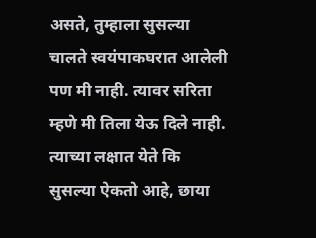असते, तुम्हाला सुसल्या चालते स्वयंपाकघरात आलेली पण मी नाही. त्यावर सरिता म्हणे मी तिला येऊ दिले नाही. त्याच्या लक्षात येते कि सुसल्या ऐकतो आहे, छाया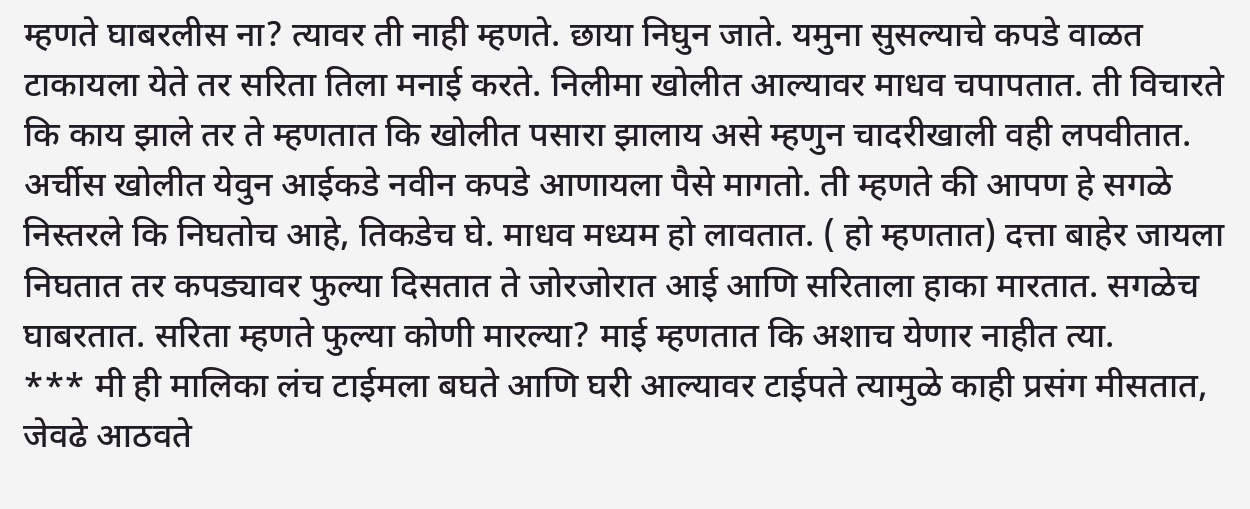म्हणते घाबरलीस ना? त्यावर ती नाही म्हणते. छाया निघुन जाते. यमुना सुसल्याचे कपडे वाळत टाकायला येते तर सरिता तिला मनाई करते. निलीमा खोलीत आल्यावर माधव चपापतात. ती विचारते कि काय झाले तर ते म्हणतात कि खोलीत पसारा झालाय असे म्हणुन चादरीखाली वही लपवीतात. अर्चीस खोलीत येवुन आईकडे नवीन कपडे आणायला पैसे मागतो. ती म्हणते की आपण हे सगळे निस्तरले कि निघतोच आहे, तिकडेच घे. माधव मध्यम हो लावतात. ( हो म्हणतात) दत्ता बाहेर जायला निघतात तर कपड्यावर फुल्या दिसतात ते जोरजोरात आई आणि सरिताला हाका मारतात. सगळेच घाबरतात. सरिता म्हणते फुल्या कोणी मारल्या? माई म्हणतात कि अशाच येणार नाहीत त्या.
*** मी ही मालिका लंच टाईमला बघते आणि घरी आल्यावर टाईपते त्यामुळे काही प्रसंग मीसतात, जेवढे आठवते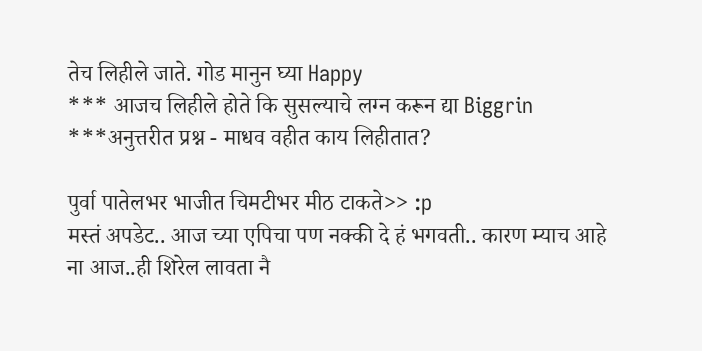तेच लिहीले जाते. गोड मानुन घ्या Happy
*** आजच लिहीले होते कि सुसल्याचे लग्न करून द्या Biggrin
***अनुत्तरीत प्रश्न - माधव वहीत काय लिहीतात?

पुर्वा पातेलभर भाजीत चिमटीभर मीठ टाकते>> :p
मस्तं अपडेट.. आज च्या एपिचा पण नक्की दे हं भगवती.. कारण म्याच आहे ना आज..ही शिरेल लावता नै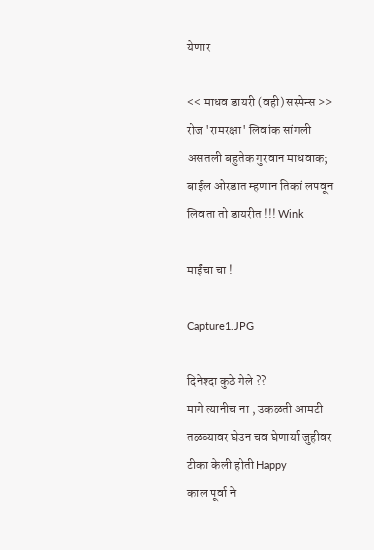येणार

<< माधव डायरी (वही) सस्पेन्स >> रोज 'रामरक्षा' लिवांक सांगली असतली बहुतेक गुरवान माधवाक; बाईल ओरडात म्हणान तिकां लपवून लिवता तो डायरीत !!! Wink

माईंचा चा !

Capture1.JPG

दिनेश्दा कुठे गेले ??
मागे त्यानीच ना , उकळती आमटी तळव्यावर घेउन चव घेणार्या जुहीवर टीका केली होती Happy
काल पूर्वा ने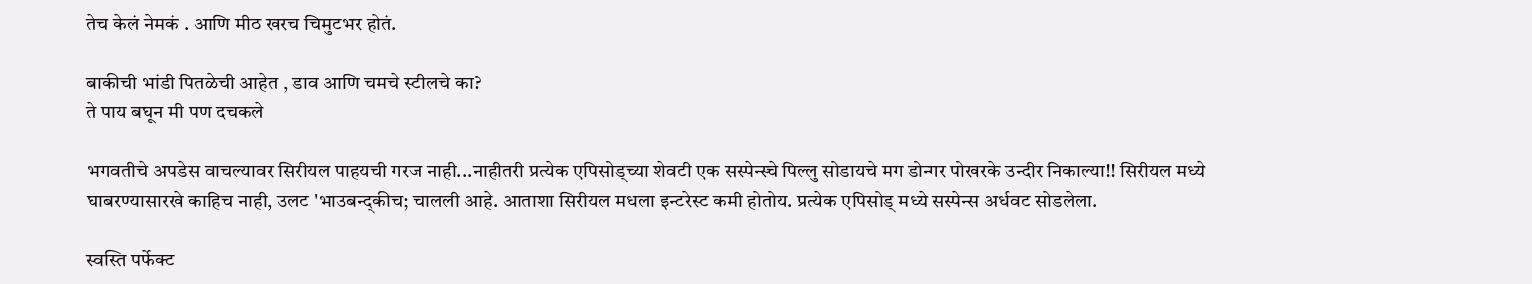तेच केलं नेमकं . आणि मीठ खरच चिमुटभर होतं.

बाकीची भांडी पितळेची आहेत , डाव आणि चमचे स्टीलचे का?
ते पाय बघून मी पण दचकले

भगवतीचे अपडेस वाचल्यावर सिरीयल पाहयची गरज नाही...नाहीतरी प्रत्येक एपिसोड्च्या शेवटी एक सस्पेन्स्चे पिल्लु सोडायचे मग डोन्गर पोखरके उन्दीर निकाल्या!! सिरीयल मध्ये घाबरण्यासारखे काहिच नाही, उलट 'भाउबन्द्कीच; चालली आहे. आताशा सिरीयल मधला इन्टरेस्ट कमी होतोय. प्रत्येक एपिसोड् मध्ये सस्पेन्स अर्धवट सोडलेला.

स्वस्ति पर्फेक्ट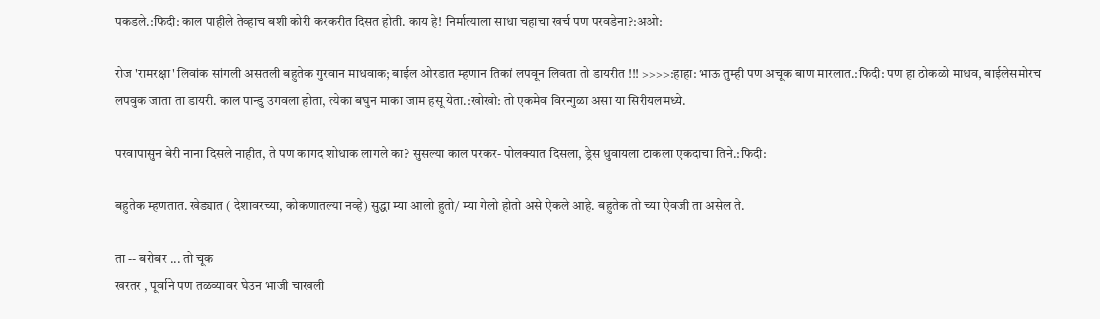पकडले.:फिदी: काल पाहीले तेव्हाच बशी कोरी करकरीत दिसत होती. काय हे! निर्मात्याला साधा चहाचा खर्च पण परवडेना?:अओ:

रोज 'रामरक्षा' लिवांक सांगली असतली बहुतेक गुरवान माधवाक; बाईल ओरडात म्हणान तिकां लपवून लिवता तो डायरीत !!! >>>>:हाहा: भाऊ तुम्ही पण अचूक बाण मारलात.:फिदी: पण हा ठोकळो माधव, बाईलेसमोरच लपवुक जाता ता डायरी. काल पान्डु उगवला होता, त्येका बघुन माका जाम हसू येता.:खोखो: तो एकमेव विरन्गुळा असा या सिरीयलमध्ये.

परवापासुन बेरी नाना दिसले नाहीत, ते पण कागद शोधाक लागले का? सुसल्या काल परकर- पोलक्यात दिसला, ड्रेस धुवायला टाकला एकदाचा तिने.:फिदी:

बहुतेक म्हणतात. खेड्यात ( देशावरच्या, कोकणातल्या नव्हे) सुद्धा म्या आलो हुतो/ म्या गेलो होतो असे ऐकले आहे. बहुतेक तो च्या ऐवजी ता असेल ते.

ता -- बरोबर ... तो चूक
खरतर , पूर्वाने पण तळव्यावर घेउन भाजी चाखली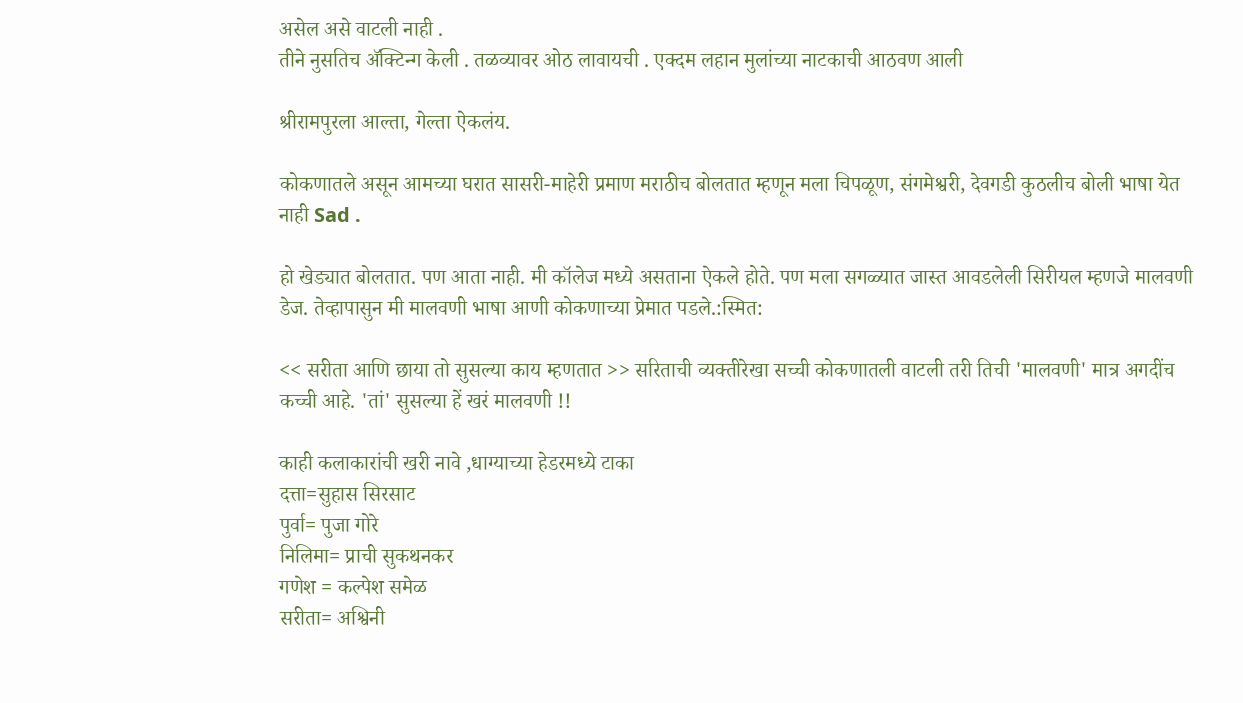असेल असे वाटली नाही .
तीने नुसतिच अ‍ॅक्टिन्ग केली . तळव्यावर ओठ लावायची . एक्दम लहान मुलांच्या नाटकाची आठवण आली

श्रीरामपुरला आल्ता, गेल्ता ऐकलंय.

कोकणातले असून आमच्या घरात सासरी-माहेरी प्रमाण मराठीच बोलतात म्हणून मला चिपळूण, संगमेश्वरी, देवगडी कुठलीच बोली भाषा येत नाही Sad .

हो खेड्यात बोलतात. पण आता नाही. मी कॉलेज मध्ये असताना ऐकले होते. पण मला सगळ्यात जास्त आवडलेली सिरीयल म्हणजे मालवणी डेज. तेव्हापासुन मी मालवणी भाषा आणी कोकणाच्या प्रेमात पडले.:स्मित:

<< सरीता आणि छाया तो सुसल्या काय म्हणतात >> सरिताची व्यक्तीरेखा सच्ची कोकणातली वाटली तरी तिची 'मालवणी' मात्र अगदींच कच्ची आहे. 'तां' सुसल्या हें खरं मालवणी !!

काही कलाकारांची खरी नावे ,धाग्याच्या हेडरमध्ये टाका
दत्ता=सुहास सिरसाट
पुर्वा= पुजा गोरे
निलिमा= प्राची सुकथनकर
गणेश = कल्पेश समेळ
सरीता= अश्विनी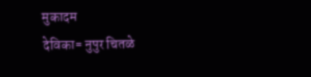मुकादम
देविका= नुपुर चितळे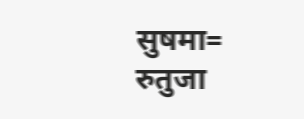सुषमा= रुतुजा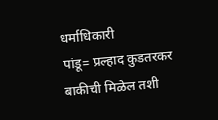धर्माधिकारी
पांडू= प्रल्हाद कुडतरकर
बाकीची मिळेल तशी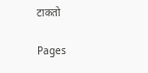टाकतो

Pages